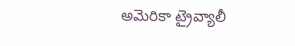అమెరికా ట్రైవ్యాలీ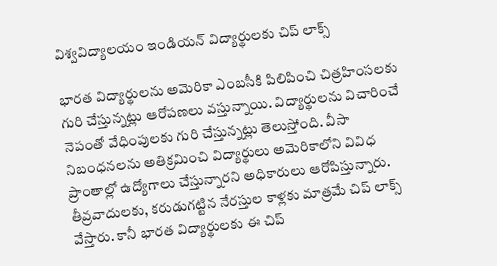విశ్వవిద్యాలయం ఇండియన్ విద్యార్థులకు చిప్ లాక్స్

భారత విద్యార్థులను అమెరికా ఎంబసీకి పిలిపించి చిత్రహింసలకు గురి చేస్తున్నట్లు ఆరోపణలు వస్తున్నాయి. విద్యార్థులను విచారించే నెపంతో వేధింపులకు గురి చేస్తున్నట్లు తెలుస్తోంది. వీసా నిబంధనలను అతిక్రమించి విద్యార్థులు అమెరికాలోని వివిధ ప్రాంతాల్లో ఉద్యోగాలు చేస్తున్నారని అధికారులు ఆరోపిస్తున్నారు. తీవ్రవాదులకు, కరుడుగట్టిన నేరస్తుల కాళ్లకు మాత్రమే చిప్ లాక్స్ వేస్తారు. కానీ భారత విద్యార్థులకు ఈ చిప్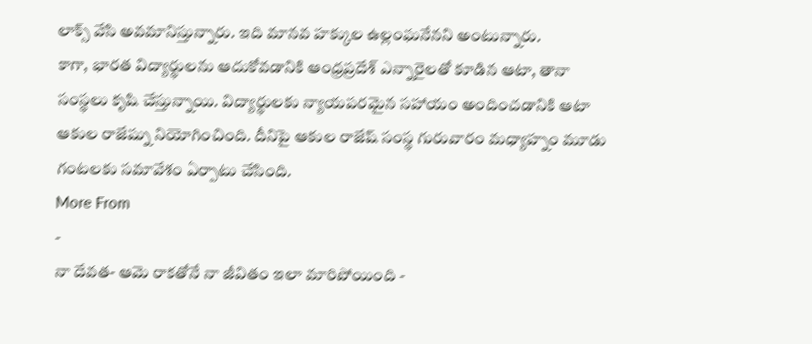లాక్స్ వేసి అవమానిస్తున్నారు. ఇది మానవ హక్కుల ఉల్లంఘనేనని అంటున్నారు.
కాగా, భారత విద్యార్థులను ఆదుకోవడానికి ఆంధ్రప్రదేశ్ ఎన్నారైలతో కూడిన ఆటా, తానా సంస్థలు కృషి చేస్తున్నాయి. విద్యార్థులకు న్యాయపరమైన సహాయం అందించడానికి ఆటా ఆకుల రాజేష్ను నియోగించింది. దీనిపై ఆకుల రాజేష్ సంస్థ గురువారం మధ్యాహ్నం మూడు గంటలకు సమావేశం ఏర్పాటు చేసింది.
More From
-
నా దేవత- ఆమె రాకతోనే నా జీవితం ఇలా మారిపోయింది -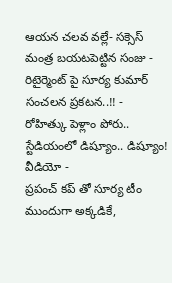ఆయన చలవ వల్లే- సక్సెస్ మంత్ర బయటపెట్టిన సంజు -
రిటైర్మెంట్ పై సూర్య కుమార్ సంచలన ప్రకటన..!! -
రోహిత్కు పెళ్లాం పోరు.. స్టేడియంలో డిష్యూం.. డిష్యూం! వీడియో -
ప్రపంచ్ కప్ తో సూర్య టీం ముందుగా అక్కడికే,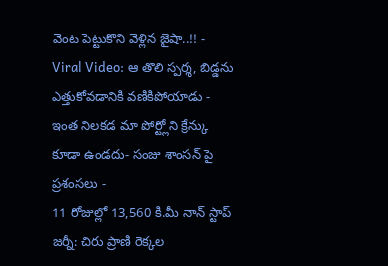వెంట పెట్టుకొని వెళ్లిన జైషా..!! -
Viral Video: ఆ తొలి స్పర్శ, బిడ్డను ఎత్తుకోవడానికి వణికిపోయాడు -
ఇంత నిలకడ మా పోర్ట్లోని క్రేన్కు కూడా ఉండదు- సంజు శాంసన్ పై ప్రశంసలు -
11 రోజుల్లో 13,560 కి.మీ నాన్ స్టాప్ జర్నీ: చిరు ప్రాణి రెక్కల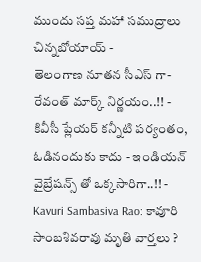ముందు సప్త మహా సముద్రాలు చిన్నబోయాయ్ -
తెలంగాణ నూతన సీఎస్ గా- రేవంత్ మార్క్ నిర్ణయం..!! -
కివీసీ ప్లేయర్ కన్నీటి పర్యంతం, ఓడినందుకు కాదు - ఇండియన్ వైబ్రేషన్స్ తో ఒక్కసారిగా..!! -
Kavuri Sambasiva Rao: కావూరి సాంబశివరావు మృతి వార్తలు ?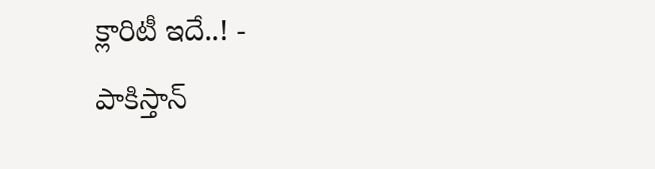క్లారిటీ ఇదే..! -
పాకిస్తాన్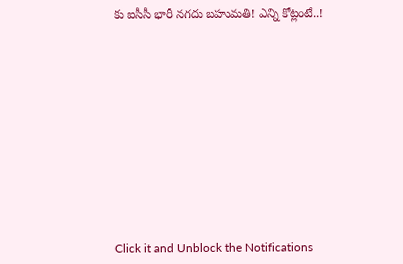కు ఐసీసీ భారీ నగదు బహుమతి! ఎన్ని కోట్లంటే..!












Click it and Unblock the Notifications